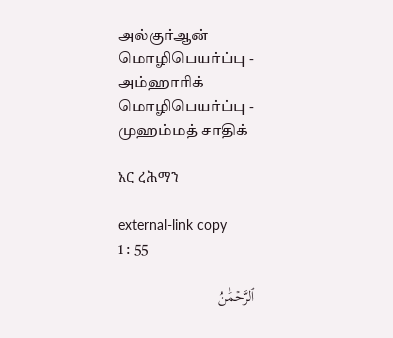அல்குர்ஆன் மொழிபெயர்ப்பு - அம்ஹாரிக் மொழிபெயர்ப்பு - முஹம்மத் சாதிக்

አር ረሕማን

external-link copy
1 : 55

ٱلرَّحۡمَٰنُ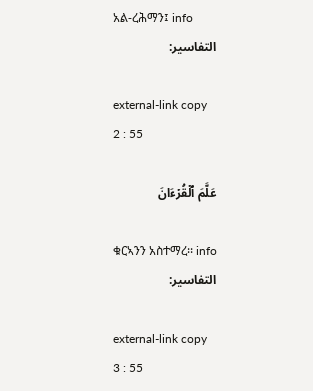አል-ረሕማን፤ info
التفاسير:

external-link copy
2 : 55

عَلَّمَ ٱلۡقُرۡءَانَ

ቁርኣንን አስተማረ፡፡ info
التفاسير:

external-link copy
3 : 55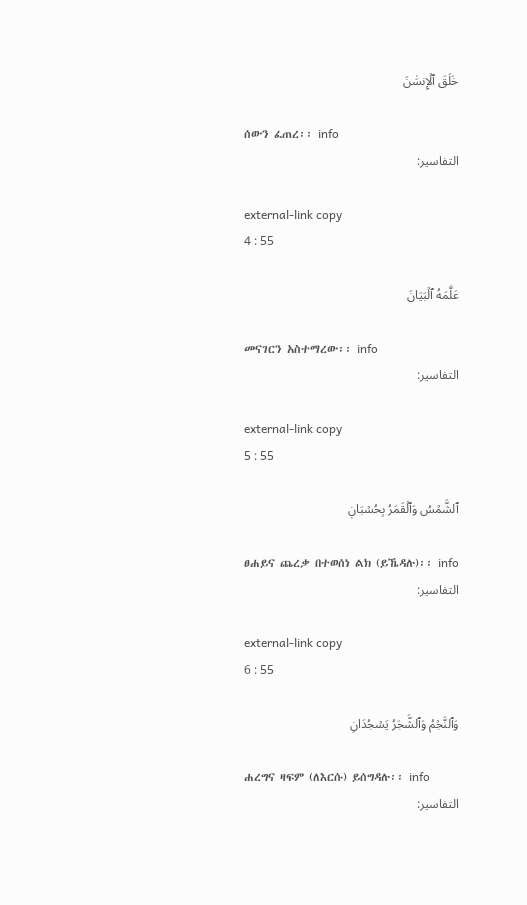خَلَقَ ٱلۡإِنسَٰنَ

ሰውን ፈጠረ፡፡ info
التفاسير:

external-link copy
4 : 55

عَلَّمَهُ ٱلۡبَيَانَ

መናገርን አስተማረው፡፡ info
التفاسير:

external-link copy
5 : 55

ٱلشَّمۡسُ وَٱلۡقَمَرُ بِحُسۡبَانٖ

ፀሐይና ጨረቃ በተወሰነ ልክ (ይኼዳሉ)፡፡ info
التفاسير:

external-link copy
6 : 55

وَٱلنَّجۡمُ وَٱلشَّجَرُ يَسۡجُدَانِ

ሐረግና ዛፍም (ለእርሱ) ይሰግዳሉ፡፡ info
التفاسير: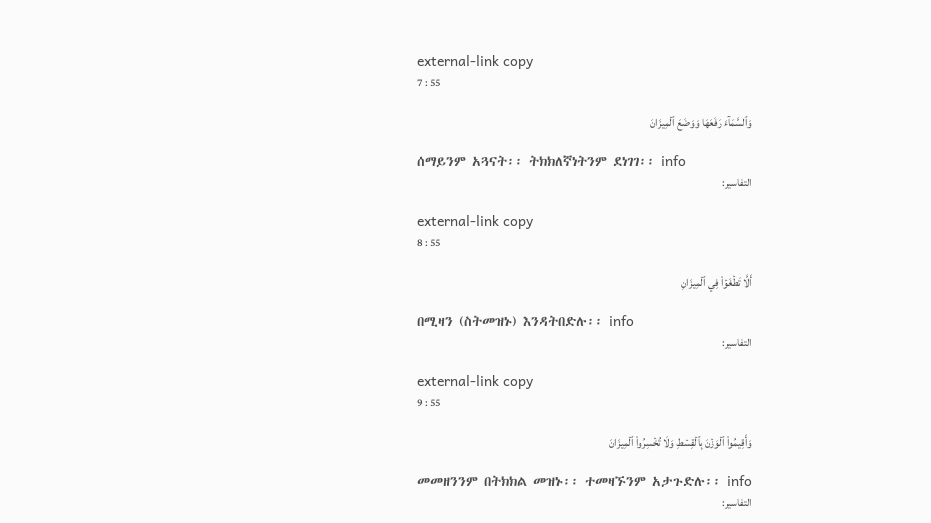external-link copy
7 : 55

وَٱلسَّمَآءَ رَفَعَهَا وَوَضَعَ ٱلۡمِيزَانَ

ሰማይንም አጓናት፡፡ ትክክለኛነትንም ደነገገ፡፡ info
التفاسير:

external-link copy
8 : 55

أَلَّا تَطۡغَوۡاْ فِي ٱلۡمِيزَانِ

በሚዛን (ስትመዝኑ) እንዳትበድሉ፡፡ info
التفاسير:

external-link copy
9 : 55

وَأَقِيمُواْ ٱلۡوَزۡنَ بِٱلۡقِسۡطِ وَلَا تُخۡسِرُواْ ٱلۡمِيزَانَ

መመዘንንም በትክክል መዝኑ፡፡ ተመዛኙንም አታጉድሉ፡፡ info
التفاسير: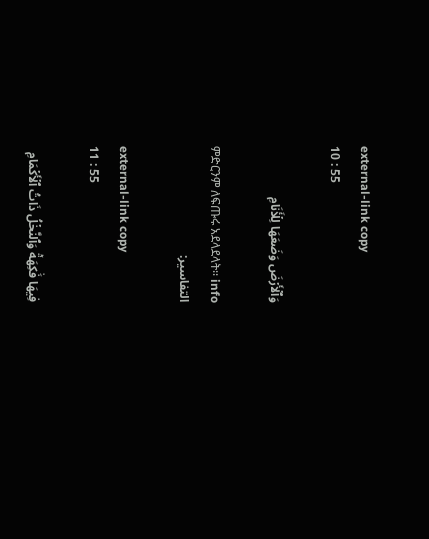external-link copy
10 : 55

وَٱلۡأَرۡضَ وَضَعَهَا لِلۡأَنَامِ

ምድርንም ለፍጡሩ አደላደላት፡፡ info
التفاسير:

external-link copy
11 : 55

فِيهَا فَٰكِهَةٞ وَٱلنَّخۡلُ ذَاتُ ٱلۡأَكۡمَامِ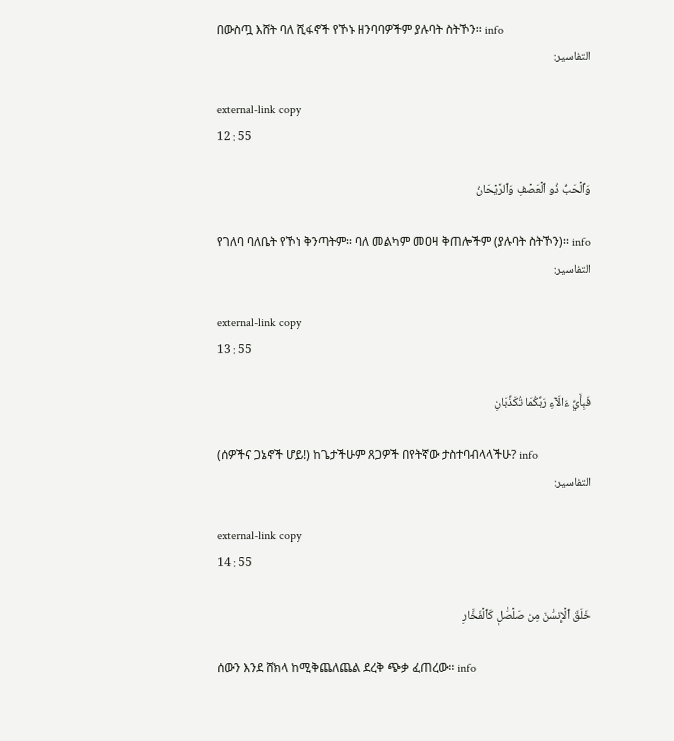በውስጧ እሸት ባለ ሺፋኖች የኾኑ ዘንባባዎችም ያሉባት ስትኾን፡፡ info
التفاسير:

external-link copy
12 : 55

وَٱلۡحَبُّ ذُو ٱلۡعَصۡفِ وَٱلرَّيۡحَانُ

የገለባ ባለቤት የኾነ ቅንጣትም፡፡ ባለ መልካም መዐዛ ቅጠሎችም (ያሉባት ስትኾን)፡፡ info
التفاسير:

external-link copy
13 : 55

فَبِأَيِّ ءَالَآءِ رَبِّكُمَا تُكَذِّبَانِ

(ሰዎችና ጋኔኖች ሆይ!) ከጌታችሁም ጸጋዎች በየትኛው ታስተባብላላችሁ? info
التفاسير:

external-link copy
14 : 55

خَلَقَ ٱلۡإِنسَٰنَ مِن صَلۡصَٰلٖ كَٱلۡفَخَّارِ

ሰውን እንደ ሸክላ ከሚቅጨለጨል ደረቅ ጭቃ ፈጠረው፡፡ info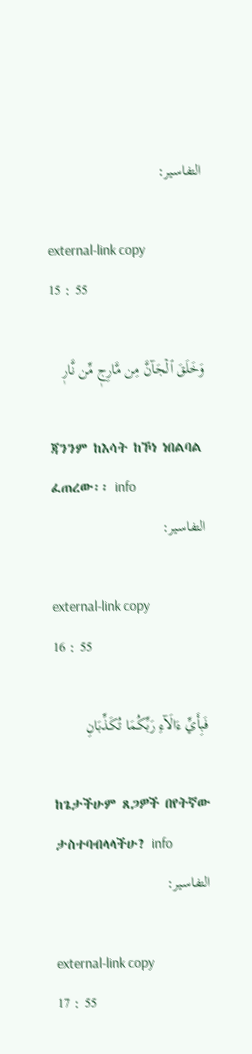التفاسير:

external-link copy
15 : 55

وَخَلَقَ ٱلۡجَآنَّ مِن مَّارِجٖ مِّن نَّارٖ

ጃንንም ከእሳት ከኾነ ነበልባል ፈጠረው፡፡ info
التفاسير:

external-link copy
16 : 55

فَبِأَيِّ ءَالَآءِ رَبِّكُمَا تُكَذِّبَانِ

ከጌታችሁም ጸጋዎች በየትኛው ታስተባብላላችሁ? info
التفاسير:

external-link copy
17 : 55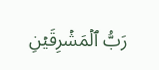رَبُّ ٱلۡمَشۡرِقَيۡنِ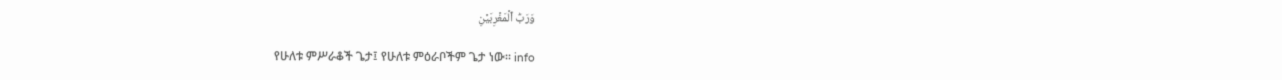وَرَبُّ ٱلۡمَغۡرِبَيۡنِ

የሁለቱ ምሥራቆች ጌታ፤ የሁለቱ ምዕራቦችም ጌታ ነው፡፡ info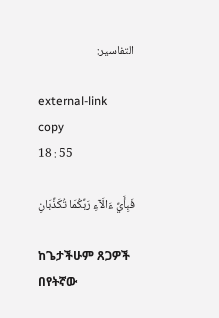التفاسير:

external-link copy
18 : 55

فَبِأَيِّ ءَالَآءِ رَبِّكُمَا تُكَذِّبَانِ

ከጌታችሁም ጸጋዎች በየትኛው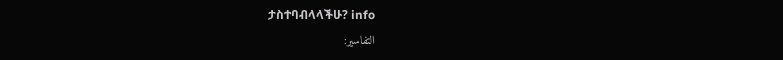ታስተባብላላችሁ? info
التفاسير: